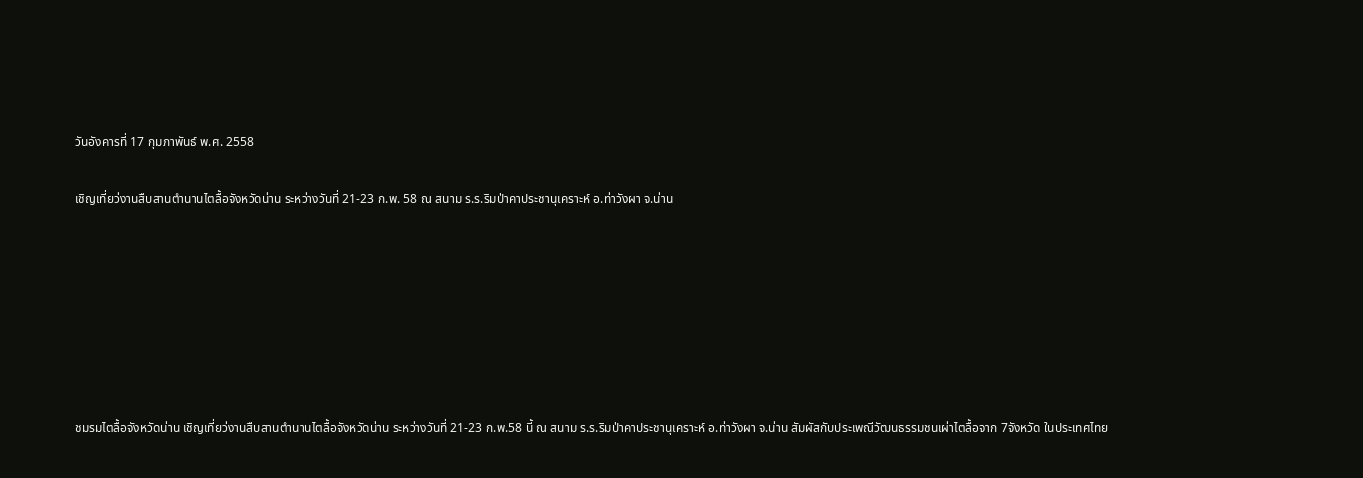วันอังคารที่ 17 กุมภาพันธ์ พ.ศ. 2558

เชิญเที่ยว่งานสืบสานตำนานไตลื้อจังหวัดน่าน ระหว่างวันที่ 21-23 ก.พ. 58 ณ สนาม ร.ร.ริมป่าคาประชานุเคราะห์ อ.ท่าวังผา จ.น่าน







ชมรมไตลื้อจังหวัดน่าน เชิญเที่ยว่งานสืบสานตำนานไตลื้อจังหวัดน่าน ระหว่างวันที่ 21-23 ก.พ.58 นี้ ณ สนาม ร.ร.ริมป่าคาประชานุเคราะห์ อ.ท่าวังผา จ.น่าน สัมผัสกับประเพณีวัฒนธรรมชนเผ่าไตลื้อจาก 7จังหวัด ในประเทศไทย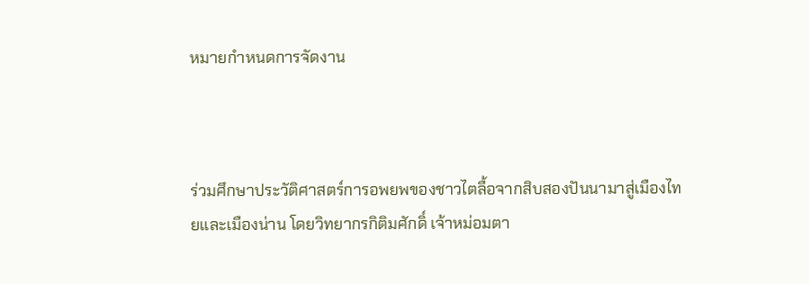หมายกำหนดการจัดงาน



ร่วมศึกษาประวัติศาสตร์การอพยพของชาวไตลื้อจากสิบสองปันนามาสู่เมืองไทยและเมืองน่าน โดยวิทยากรกิติมศักดิ์ เจ้าหม่อมตา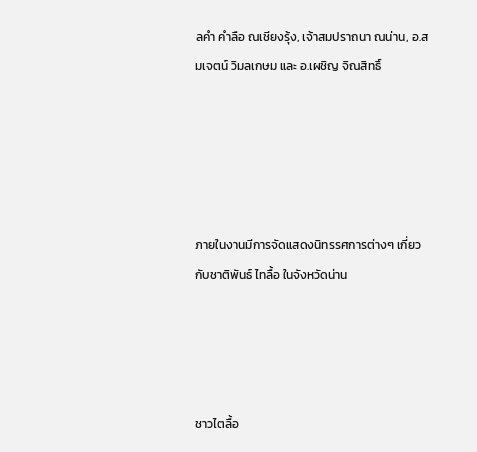ลคำ คำลือ ณเชียงรุ้ง, เจ้าสมปราถนา ณน่าน, อ.สมเจตน์ วิมลเกษม และ อ.เผชิญ จิณสิทธิ์





ภายในงานมีการจัดแสดงนิทรรศการต่างๆ เกี่ยวกับชาติพันธ์ ไทลื้อ ในจังหวัดน่าน




ชาวไตลื้อ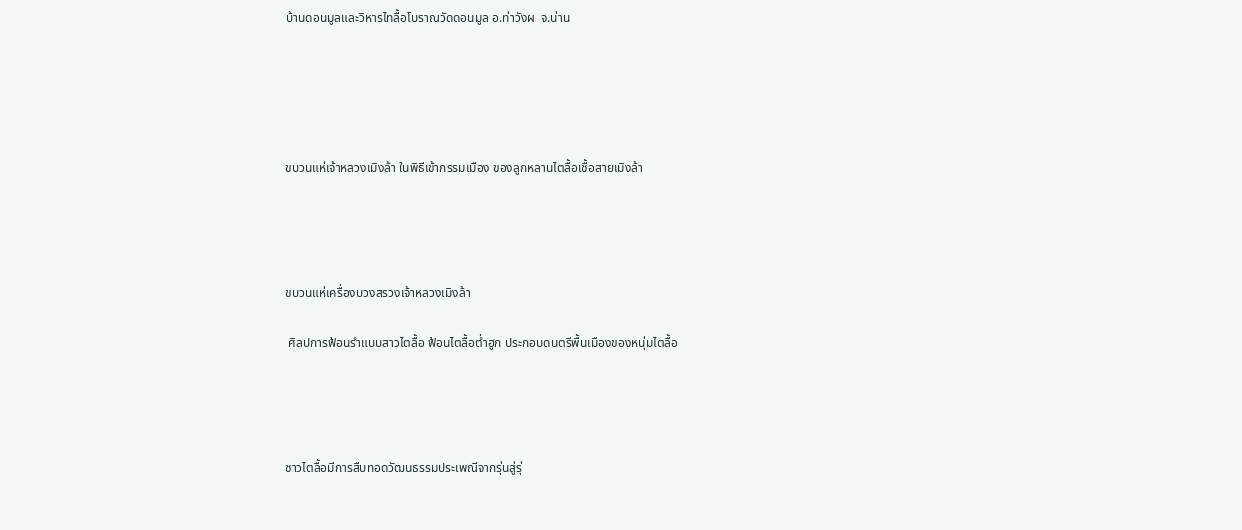บ้านดอนมูลและวิหารไทลื้อโบราณวัดดอนมูล อ.ท่าวังผ  จ.น่าน





ขบวนแห่เจ้าหลวงเมิงล้า ในพิธีเข้ากรรมเมือง ของลูกหลานไตลื้อเชื้อสายเมิงล้า




ขบวนแห่เครื่องบวงสรวงเจ้าหลวงเมิงล้า

 ศิลปการฟ้อนรำแบบสาวไตลื้อ ฟ้อนไตลื้อต่ำฮูก ประกอบดนตรีพื้นเมืองของหนุ่มไตลื้อ




ชาวไตลื้อมีการสืบทอดวัฒนธรรมประเพณีจากรุ่นสู่รุ่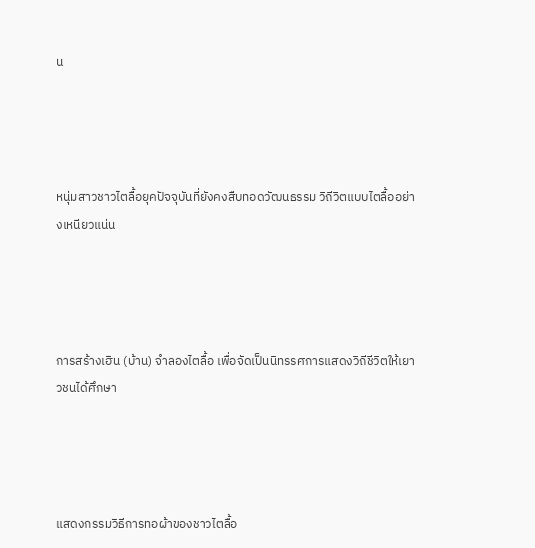น




หนุ่มสาวชาวไตลื้อยุคปัจจุบันที่ยังคงสืบทอดวัฒนธรรม วิถีวิตแบบไตลื้ออย่างเหนียวแน่น




การสร้างเฮิน (บ้าน) จำลองไตลื้อ เพื่อจัดเป็นนิทรรศการแสดงวิถีชีวิตให้เยาวชนได้ศึกษา




แสดงกรรมวิธีการทอผ้าของชาวไตลื้อ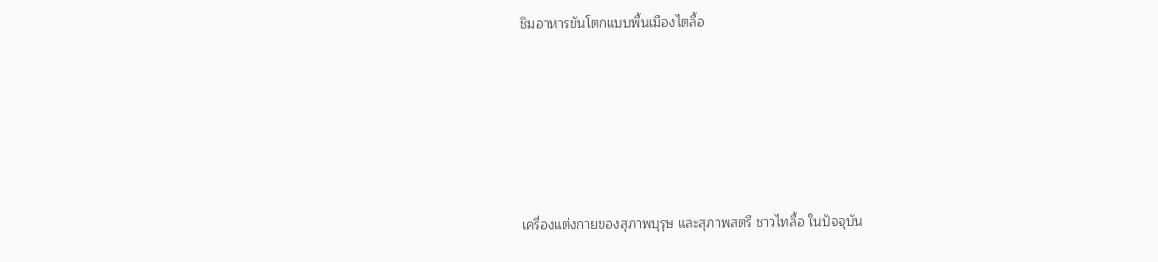ชิมอาหารขันโตกแบบพื้นเมืองไตลื้อ






เครื่องแต่งกายของสุภาพบุรุษ และสุภาพสตรี ชาวไทลื้อ ในปัจจุบัน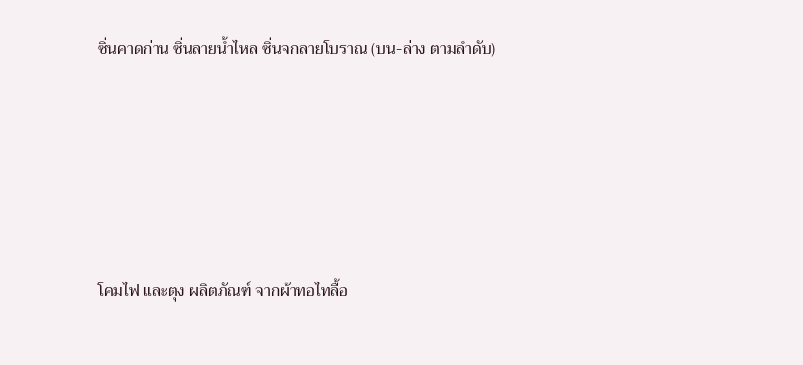ซิ่นคาดก่าน ซิ่นลายน้ำไหล ซิ่นจกลายโบราณ (บน-ล่าง ตามลำดับ)





โคมไฟ และตุง ผลิตภัณฑ์ จากผ้าทอไทลื้อ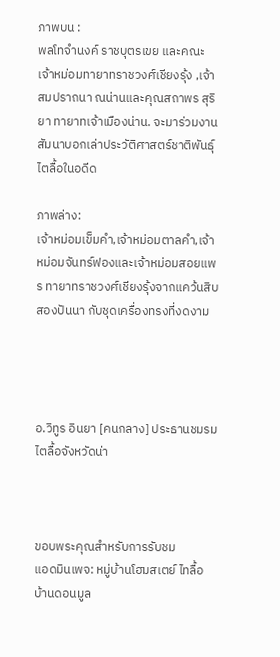ภาพบน :
พลโทจำนงค์ ราชบุตรเขย และคณะเจ้าหม่อมทายาทราชวงศ์เชียงรุ้ง ,เจ้าสมปราถนา ณน่านและคุณสถาพร สุริยา ทายาทเจ้าเมืองน่าน. จะมาร่วมงานสัมนาบอกเล่าประวัติศาสตร์ชาติพันธุ์ไตลื้อในอดีด

ภาพล่าง:
เจ้าหม่อมเข็มคำ,เจ้าหม่อมตาลคำ,เจ้าหม่อมจันทร์ฟองและเจ้าหม่อมสอยแพร ทายาทราชวงศ์เชียงรุ้งจากแคว้นสิบสองปันนา กับชุดเครื่องทรงที่งดงาม




อ.วิทูร อินยา [คนกลาง] ประธานชมรมไตลื้อจังหวัดน่า



ขอบพระคุณสำหรับการรับชม
แอดมินเพจ: หมู่บ้านโฮมสเตย์ ไทลื้อ บ้านดอนมูล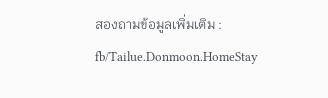สองถามข้อมูลเพิ่มเติม : fb/Tailue.Donmoon.HomeStay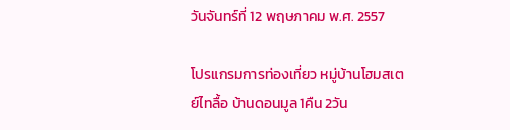วันจันทร์ที่ 12 พฤษภาคม พ.ศ. 2557

โปรแกรมการท่องเที่ยว หมู่บ้านโฮมสเตย์ไทลื้อ บ้านดอนมูล 1คืน 2วัน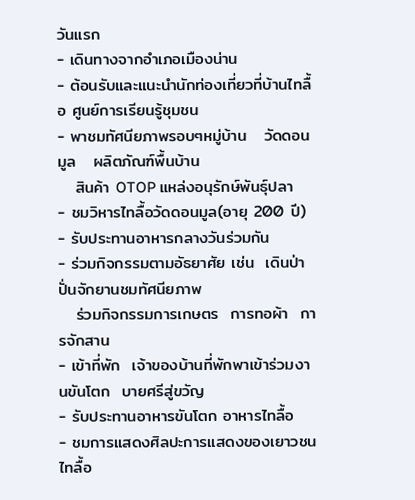วันแรก
- เดินทางจากอำเภอเมืองน่าน
- ต้อนรับและแนะนำนักท่องเที่ยวที่บ้านไทลื้อ ศูนย์การเรียนรู้ชุมชน
- พาชมทัศนียภาพรอบๆหมู่บ้าน   วัดดอนมูล   ผลิตภัณฑ์พื้นบ้าน
   สินค้า OTOP แหล่งอนุรักษ์พันธุ์ปลา
- ชมวิหารไทลื้อวัดดอนมูล(อายุ 200 ปี)
- รับประทานอาหารกลางวันร่วมกัน
- ร่วมกิจกรรมตามอัธยาศัย เช่น  เดินป่าปั่นจักยานชมทัศนียภาพ
   ร่วมกิจกรรมการเกษตร  การทอผ้า  การจักสาน
- เข้าที่พัก  เจ้าของบ้านที่พักพาเข้าร่วมงานขันโตก  บายศรีสู่ขวัญ
- รับประทานอาหารขันโตก อาหารไทลื้อ
- ชมการแสดงศิลปะการแสดงของเยาวชนไทลื้อ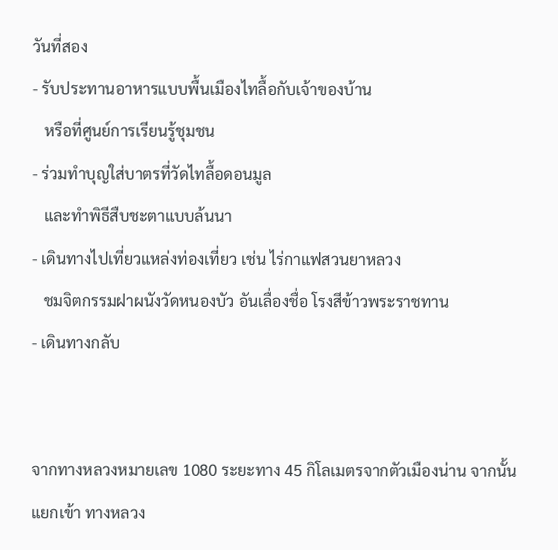วันที่สอง
- รับประทานอาหารแบบพื้นเมืองไทลื้อกับเจ้าของบ้าน
   หรือที่ศูนย์การเรียนรู้ชุมชน
- ร่วมทำบุญใส่บาตรที่วัดไทลื้อดอนมูล
   และทำพิธีสืบชะตาแบบล้นนา
- เดินทางไปเที่ยวแหล่งท่องเที่ยว เช่น ไร่กาแฟสวนยาหลวง
   ชมจิตกรรมฝาผนังวัดหนองบัว อันเลื่องชื่อ โรงสีข้าวพระราชทาน
- เดินทางกลับ


จากทางหลวงหมายเลข 1080 ระยะทาง 45 กิโลเมตรจากตัวเมืองน่าน จากนั้นแยกเข้า ทางหลวง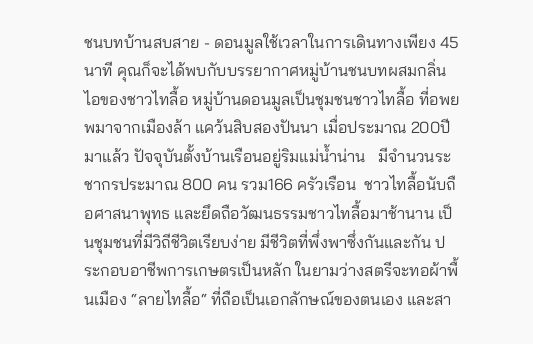ชนบทบ้านสบสาย - ดอนมูลใช้เวลาในการเดินทางเพียง 45 นาที คุณก็จะได้พบกับบรรยากาศหมู่บ้านชนบทผสมกลิ่นไอของชาวไทลื้อ หมู่บ้านดอนมูลเป็นชุมชนชาวไทลื้อ ที่อพยพมาจากเมืองล้า แคว้นสิบสองปันนา เมื่อประมาณ 200ปีมาแล้ว ปัจจุบันตั้งบ้านเรือนอยู่ริมแม่น้ำน่าน   มีจำนวนระชากรประมาณ 800 คน รวม166 ครัวเรือน  ชาวไทลื้อนับถือศาสนาพุทธ และยึดถือวัฒนธรรมชาวไทลื้อมาช้านาน เป็นชุมชนที่มีวิถีชีวิตเรียบง่าย มีชีวิตที่พึ่งพาซึ่งกันและกัน ประกอบอาชีพการเกษตรเป็นหลัก ในยามว่างสตรีจะทอผ้าพื้นเมือง “ลายไทลื้อ“ ที่ถือเป็นเอกลักษณ์ของตนเอง และสา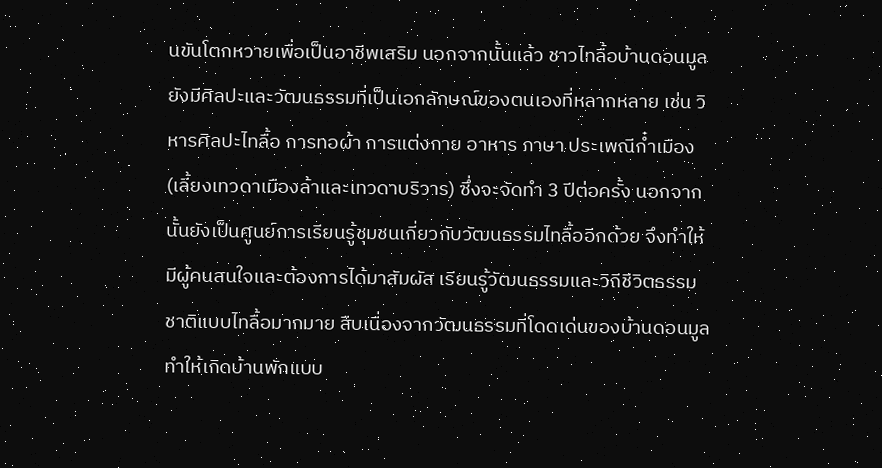นขันโตกหวายเพื่อเป็นอาชีพเสริม นอกจากนั้นแล้ว ชาวไทลื้อบ้านดอนมูลยังมีศิลปะและวัฒนธรรมที่เป็นเอกลักษณ์ของตนเองที่หลากหลาย เช่น วิหารศิลปะไทลื้อ การทอผ้า การแต่งกาย อาหาร ภาษา ประเพณีก๋ำเมือง (เลี้ยงเทวดาเมืองล้าและเทวดาบริวาร) ซึ่งจะจัดทำ 3 ปีต่อครั้ง นอกจากนั้นยังเป็นศูนย์การเรียนรู้ชุมชนเกี่ยวกับวัฒนธรรมไทลื้ออีกด้วย จึงทำให้มีผู้คนสนใจและต้องการได้มาสัมผัส เรียนรู้วัฒนธรรมและวิถีชีวิตธรรมชาติแบบไทลื้อมากมาย สืบเนื่องจากวัฒนธรรมที่โดดเด่นของบ้านดอนมูล ทำให้เกิดบ้านพักแบบ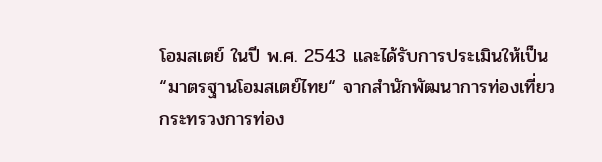โอมสเตย์ ในปี พ.ศ. 2543 และได้รับการประเมินให้เป็น “มาตรฐานโอมสเตย์ไทย“ จากสำนักพัฒนาการท่องเที่ยว กระทรวงการท่อง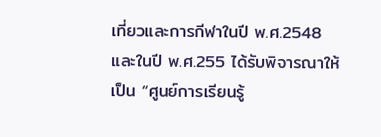เที่ยวและการกีฬาในปี พ.ศ.2548 และในปี พ.ศ.255 ได้รับพิจารณาให้เป็น “ศูนย์การเรียนรู้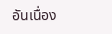อันเนื่อง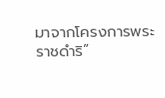มาจากโครงการพระราชดำริ”